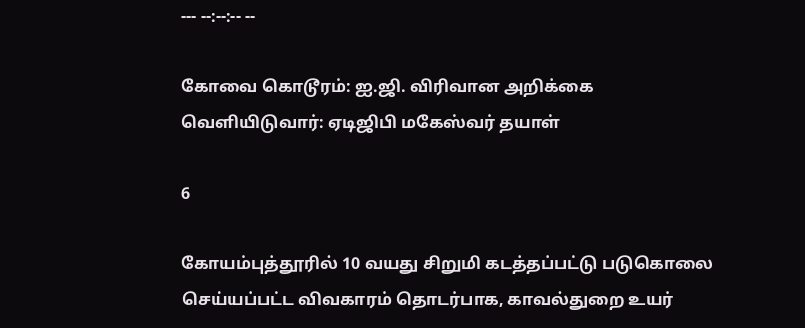--- --:--:-- --

கோவை கொடூரம்: ஐ.ஜி. விரிவான அறிக்கை வெளியிடுவார்: ஏடிஜிபி மகேஸ்வர் தயாள்

6

கோயம்புத்தூரில் 10 வயது சிறுமி கடத்தப்பட்டு படுகொலை செய்யப்பட்ட விவகாரம் தொடர்பாக, காவல்துறை உயர்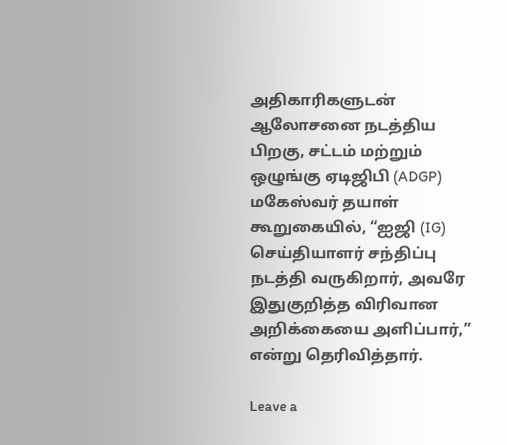அதிகாரிகளுடன் ஆலோசனை நடத்திய பிறகு, சட்டம் மற்றும் ஒழுங்கு ஏடிஜிபி (ADGP) மகேஸ்வர் தயாள் கூறுகையில், “ஐஜி (IG) செய்தியாளர் சந்திப்பு நடத்தி வருகிறார், அவரே இதுகுறித்த விரிவான அறிக்கையை அளிப்பார்,” என்று தெரிவித்தார்.

Leave a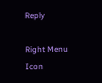Reply

Right Menu Icon